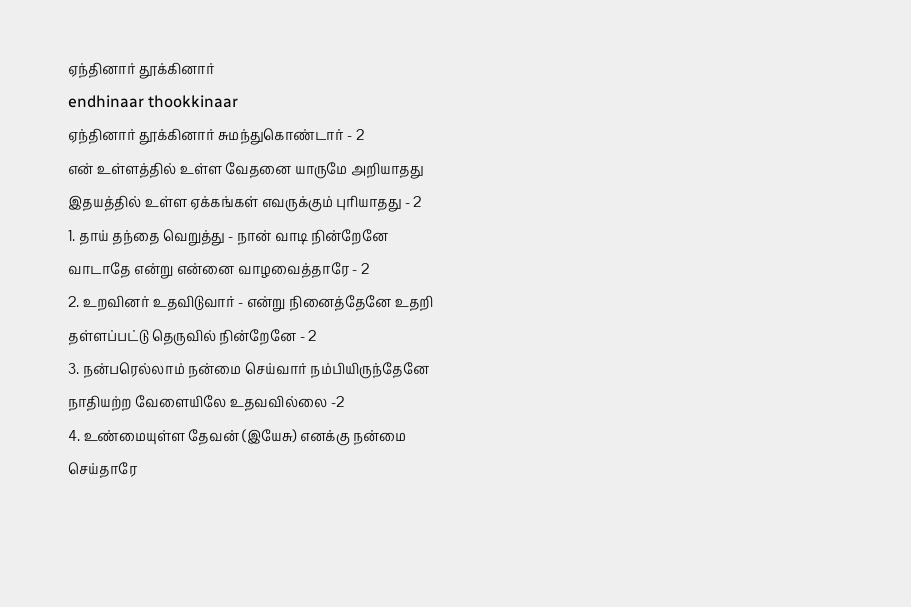ஏந்தினார் தூக்கினார்
endhinaar thookkinaar
ஏந்தினார் தூக்கினார் சுமந்துகொண்டார் - 2
என் உள்ளத்தில் உள்ள வேதனை யாருமே அறியாதது இதயத்தில் உள்ள ஏக்கங்கள் எவருக்கும் புரியாதது - 2
1. தாய் தந்தை வெறுத்து - நான் வாடி நின்றேனே வாடாதே என்று என்னை வாழவைத்தாரே - 2
2. உறவினர் உதவிடுவார் - என்று நினைத்தேனே உதறி தள்ளப்பட்டு தெருவில் நின்றேனே - 2
3. நன்பரெல்லாம் நன்மை செய்வார் நம்பியிருந்தேனே நாதியற்ற வேளையிலே உதவவில்லை -2
4. உண்மையுள்ள தேவன் (இயேசு) எனக்கு நன்மை செய்தாரே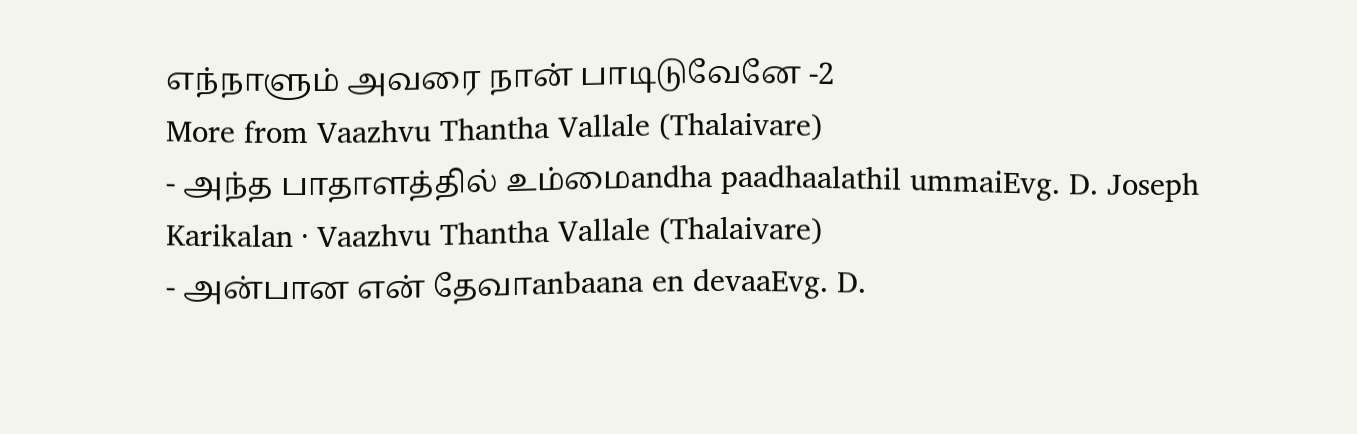எந்நாளும் அவரை நான் பாடிடுவேனே -2
More from Vaazhvu Thantha Vallale (Thalaivare)
- அந்த பாதாளத்தில் உம்மைandha paadhaalathil ummaiEvg. D. Joseph Karikalan · Vaazhvu Thantha Vallale (Thalaivare)
- அன்பான என் தேவாanbaana en devaaEvg. D.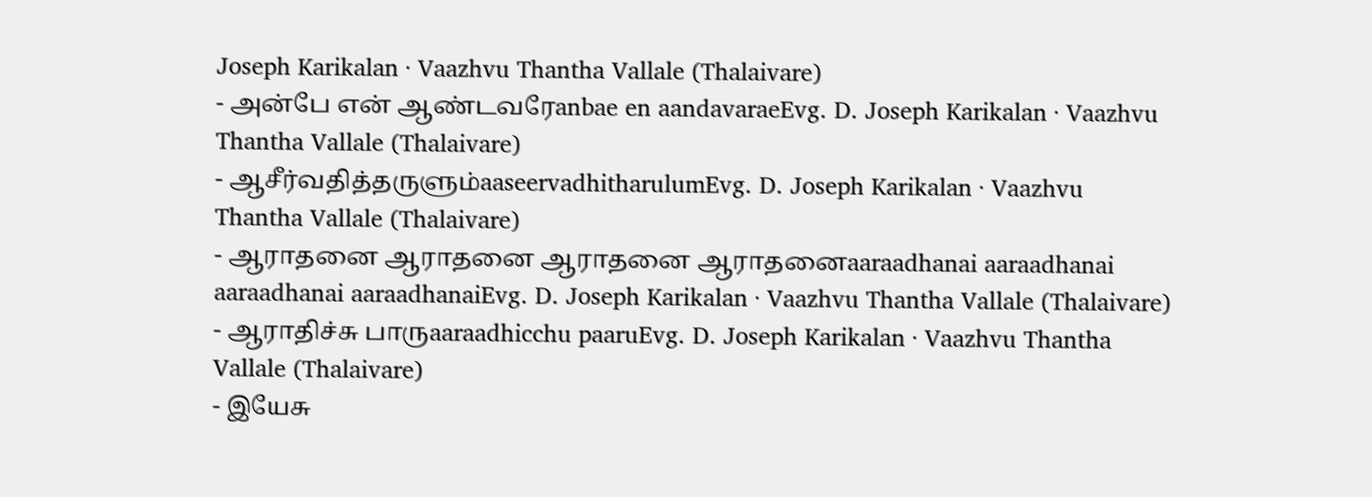Joseph Karikalan · Vaazhvu Thantha Vallale (Thalaivare)
- அன்பே என் ஆண்டவரேanbae en aandavaraeEvg. D. Joseph Karikalan · Vaazhvu Thantha Vallale (Thalaivare)
- ஆசீர்வதித்தருளும்aaseervadhitharulumEvg. D. Joseph Karikalan · Vaazhvu Thantha Vallale (Thalaivare)
- ஆராதனை ஆராதனை ஆராதனை ஆராதனைaaraadhanai aaraadhanai aaraadhanai aaraadhanaiEvg. D. Joseph Karikalan · Vaazhvu Thantha Vallale (Thalaivare)
- ஆராதிச்சு பாருaaraadhicchu paaruEvg. D. Joseph Karikalan · Vaazhvu Thantha Vallale (Thalaivare)
- இயேசு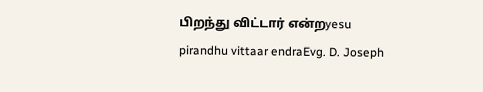பிறந்து விட்டார் என்றyesu pirandhu vittaar endraEvg. D. Joseph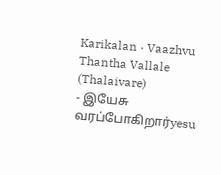Karikalan · Vaazhvu Thantha Vallale (Thalaivare)
- இயேசு வரப்போகிறார்yesu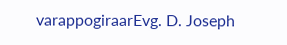varappogiraarEvg. D. Joseph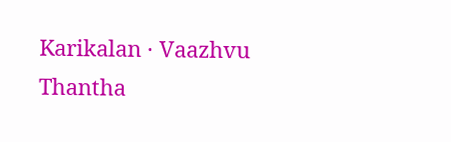Karikalan · Vaazhvu Thantha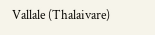Vallale (Thalaivare)